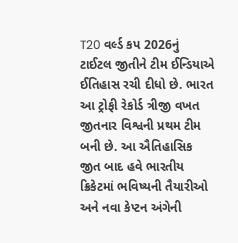T20 વર્લ્ડ કપ 2026નું ટાઈટલ જીતીને ટીમ ઈન્ડિયાએ ઈતિહાસ રચી દીધો છે. ભારત આ ટ્રોફી રેકોર્ડ ત્રીજી વખત જીતનાર વિશ્વની પ્રથમ ટીમ બની છે. આ ઐતિહાસિક જીત બાદ હવે ભારતીય ક્રિકેટમાં ભવિષ્યની તૈયારીઓ અને નવા કેપ્ટન અંગેની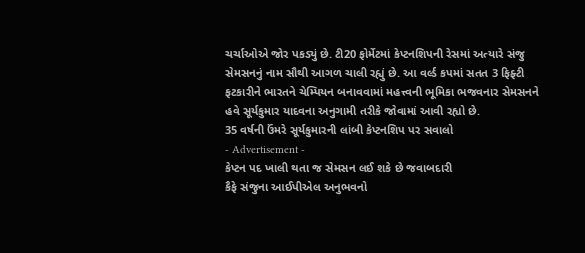ચર્ચાઓએ જોર પકડ્યું છે. ટી20 ફોર્મેટમાં કેપ્ટનશિપની રેસમાં અત્યારે સંજુ સેમસનનું નામ સૌથી આગળ ચાલી રહ્યું છે. આ વર્લ્ડ કપમાં સતત 3 ફિફ્ટી ફટકારીને ભારતને ચેમ્પિયન બનાવવામાં મહત્ત્વની ભૂમિકા ભજવનાર સેમસનને હવે સૂર્યકુમાર યાદવના અનુગામી તરીકે જોવામાં આવી રહ્યો છે.
35 વર્ષની ઉંમરે સૂર્યકુમારની લાંબી કેપ્ટનશિપ પર સવાલો
- Advertisement -
કેપ્ટન પદ ખાલી થતા જ સેમસન લઈ શકે છે જવાબદારી
કૈફે સંજુના આઈપીએલ અનુભવનો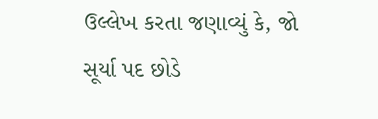ઉલ્લેખ કરતા જણાવ્યું કે, જો સૂર્યા પદ છોડે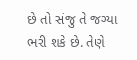છે તો સંજુ તે જગ્યા ભરી શકે છે. તેણે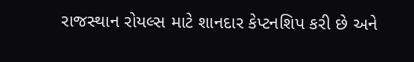રાજસ્થાન રોયલ્સ માટે શાનદાર કેપ્ટનશિપ કરી છે અને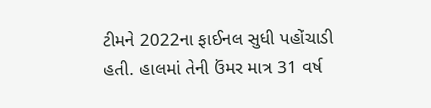ટીમને 2022ના ફાઈનલ સુધી પહોંચાડી હતી. હાલમાં તેની ઉંમર માત્ર 31 વર્ષ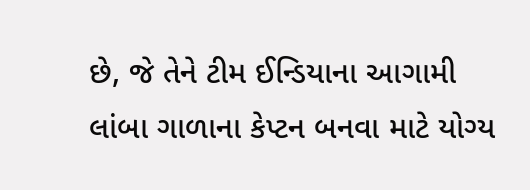છે, જે તેને ટીમ ઈન્ડિયાના આગામી લાંબા ગાળાના કેપ્ટન બનવા માટે યોગ્ય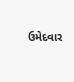ઉમેદવાર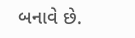બનાવે છે.